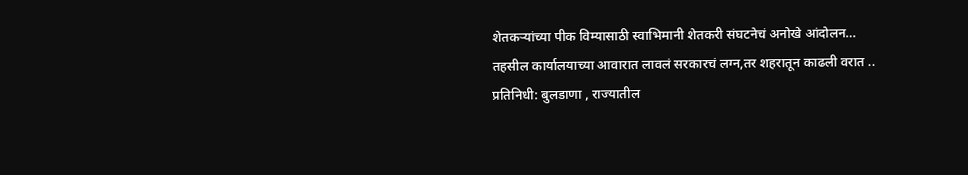शेतकऱ्यांच्या पीक विम्यासाठी स्वाभिमानी शेतकरी संघटनेचं अनोखे आंदोलन…
तहसील कार्यालयाच्या आवारात लावलं सरकारचं लग्न,तर शहरातून काढली वरात ..
प्रतिनिधी: बुलडाणा , राज्यातील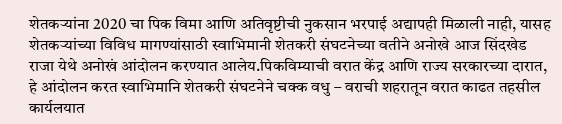शेतकऱ्यांना 2020 चा पिक विमा आणि अतिवृष्टीची नुकसान भरपाई अद्यापही मिळाली नाही, यासह शेतकऱ्यांच्या विविध मागण्यांसाठी स्वाभिमानी शेतकरी संघटनेच्या वतीने अनोखे आज सिंदखेड राजा येथे अनोखं आंदोलन करण्यात आलेय.पिकविम्याची वरात केंद्र आणि राज्य सरकारच्या दारात, हे आंदोलन करत स्वाभिमानि शेतकरी संघटनेने चक्क वधु – वराची शहरातून वरात काढत तहसील कार्यलयात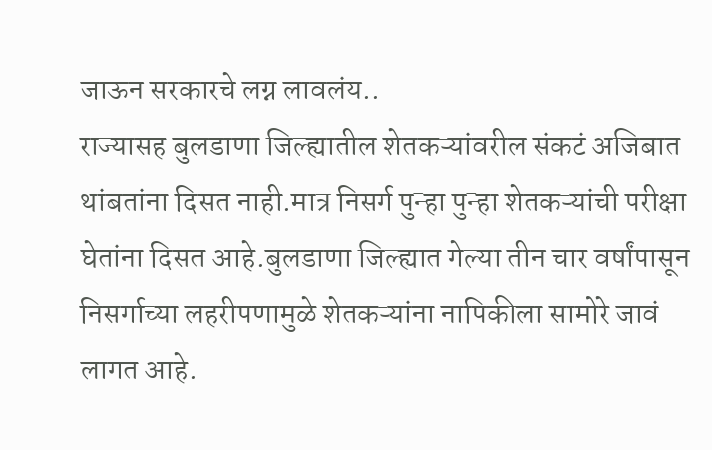जाऊन सरकारचे लग्न लावलंय..
राज्यासह बुलडाणा जिल्ह्यातील शेतकऱ्यांवरील संकटं अजिबात थांबतांना दिसत नाही.मात्र निसर्ग पुन्हा पुन्हा शेतकऱ्यांची परीक्षा घेतांना दिसत आहे.बुलडाणा जिल्ह्यात गेल्या तीन चार वर्षांपासून निसर्गाच्या लहरीपणामुळे शेतकऱ्यांना नापिकीला सामोरे जावं लागत आहे.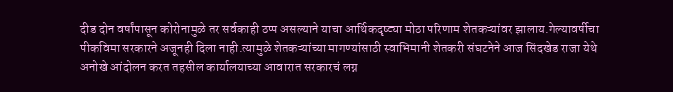दीड दोन वर्षांपासून कोरोनामुळे तर सर्वकाही ठप्प असल्याने याचा आर्थिकदृष्ट्या मोठा परिणाम शेतकऱ्यांवर झालाय.गेल्यावर्षीचा पीकविमा सरकारने अजूनही दिला नाही.त्यामुळे शेतकऱ्यांच्या मागण्यांसाठी स्वाभिमानी शेतकरी संघटनेने आज सिंदखेड राजा येथे अनोखे आंदोलन करत तहसील कार्यालयाच्या आवारात सरकारचं लग्न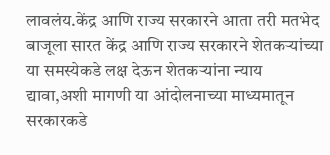लावलंय.केंद्र आणि राज्य सरकारने आता तरी मतभेद बाजूला सारत केंद्र आणि राज्य सरकारने शेतकऱ्यांच्या या समस्येकडे लक्ष देऊन शेतकऱ्यांना न्याय द्यावा,अशी मागणी या आंदोलनाच्या माध्यमातून सरकारकडे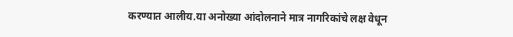करण्यात आलीय.या अनोख्या आंदोलनाने मात्र नागरिकांचे लक्ष वेधून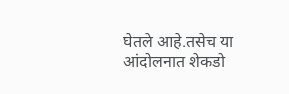घेतले आहे.तसेच या आंदोलनात शेकडो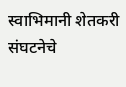स्वाभिमानी शेतकरी संघटनेचे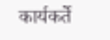कार्यकर्ते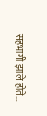सहभागी झाले होते…